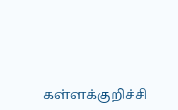கள்ளக்குறிச்சி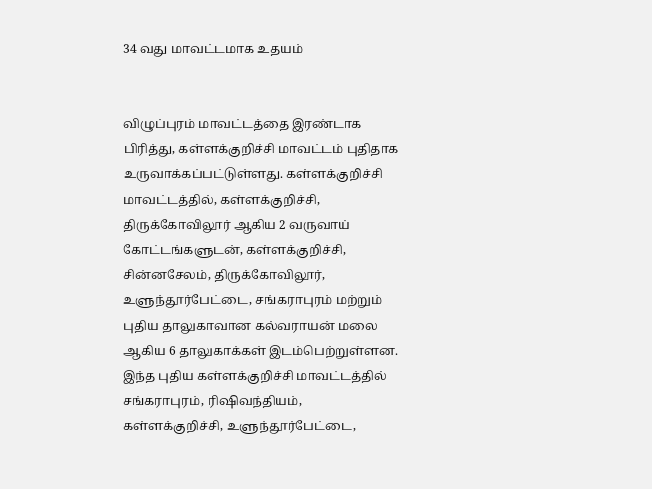34 வது மாவட்டமாக உதயம்


விழுப்புரம் மாவட்டத்தை இரண்டாக பிரித்து, கள்ளக்குறிச்சி மாவட்டம் புதிதாக உருவாக்கப்பட்டுள்ளது. கள்ளக்குறிச்சி மாவட்டத்தில், கள்ளக்குறிச்சி, திருக்கோவிலூர் ஆகிய 2 வருவாய் கோட்டங்களுடன், கள்ளக்குறிச்சி, சின்னசேலம், திருக்கோவிலூர், உளுந்தூர்பேட்டை, சங்கராபுரம் மற்றும் புதிய தாலுகாவான கல்வராயன் மலை ஆகிய 6 தாலுகாக்கள் இடம்பெற்றுள்ளன. இந்த புதிய கள்ளக்குறிச்சி மாவட்டத்தில் சங்கராபுரம், ரிஷிவந்தியம், கள்ளக்குறிச்சி, உளுந்தூர்பேட்டை,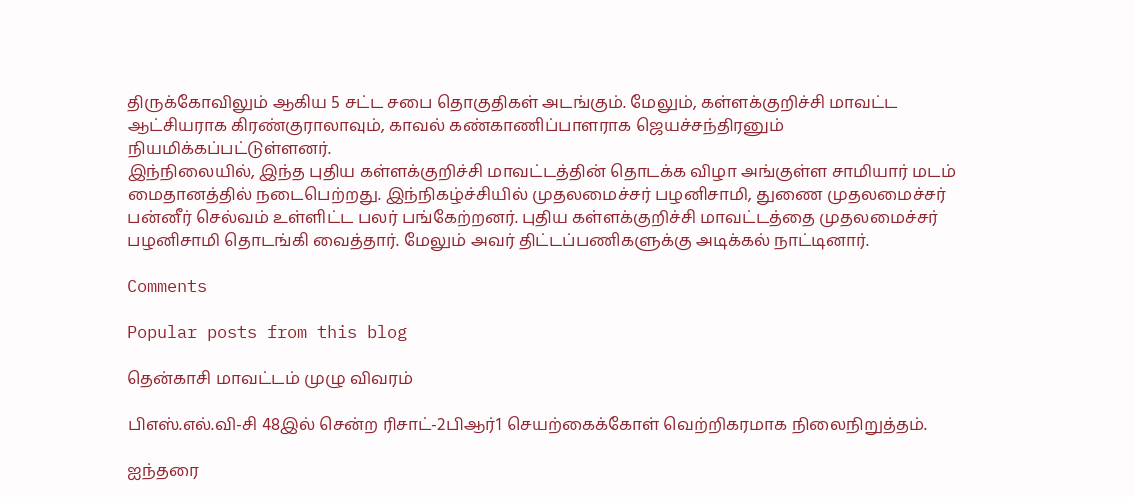திருக்கோவிலும் ஆகிய 5 சட்ட சபை தொகுதிகள் அடங்கும். மேலும், கள்ளக்குறிச்சி மாவட்ட ஆட்சியராக கிரண்குராலாவும், காவல் கண்காணிப்பாளராக ஜெயச்சந்திரனும் நியமிக்கப்பட்டுள்ளனர்.
இந்நிலையில், இந்த புதிய கள்ளக்குறிச்சி மாவட்டத்தின் தொடக்க விழா அங்குள்ள சாமியார் மடம் மைதானத்தில் நடைபெற்றது. இந்நிகழ்ச்சியில் முதலமைச்சர் பழனிசாமி, துணை முதலமைச்சர் பன்னீர் செல்வம் உள்ளிட்ட பலர் பங்கேற்றனர். புதிய கள்ளக்குறிச்சி மாவட்டத்தை முதலமைச்சர் பழனிசாமி தொடங்கி வைத்தார். மேலும் அவர் திட்டப்பணிகளுக்கு அடிக்கல் நாட்டினார்.

Comments

Popular posts from this blog

தென்காசி மாவட்டம் முழு விவரம்

பிஎஸ்.எல்.வி-சி 48இல் சென்ற ரிசாட்-2பிஆர்1 செயற்கைக்கோள் வெற்றிகரமாக நிலைநிறுத்தம்.

ஐந்தரை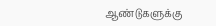ஆண்டுகளுக்கு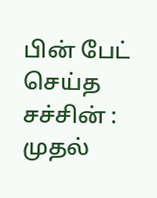பின் பேட் செய்த சச்சின் : முதல்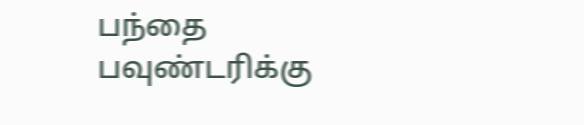பந்தை பவுண்டரிக்கு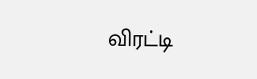விரட்டி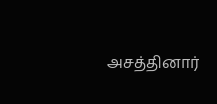அசத்தினார்